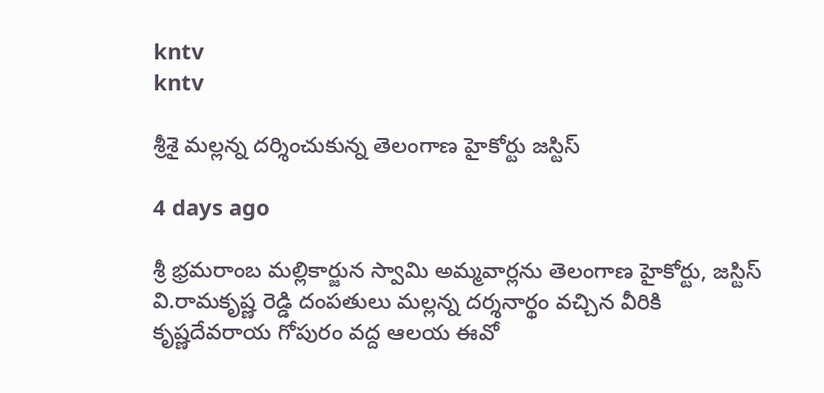kntv
kntv

శ్రీశై మల్లన్న దర్శించుకున్న తెలంగాణ హైకోర్టు జస్టిస్

4 days ago

శ్రీ భ్రమరాంబ మల్లికార్జున స్వామి అమ్మవార్లను తెలంగాణ హైకోర్టు, జస్టిస్ వి.రామకృష్ణ రెడ్డి దంపతులు మల్లన్న దర్శనార్థం వచ్చిన వీరికి కృష్ణదేవరాయ గోపురం వద్ద ఆలయ ఈవో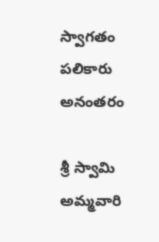స్వాగతం పలికారు అనంతరం

శ్రీ స్వామి అమ్మవారి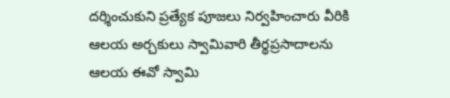దర్శించుకుని ప్రత్యేక పూజలు నిర్వహించారు వీరికి ఆలయ అర్చకులు స్వామివారి తీర్థప్రసాదాలను ఆలయ ఈవో స్వామి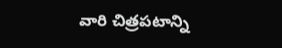వారి చిత్రపటాన్ని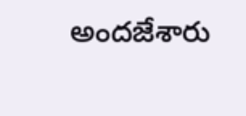అందజేశారు